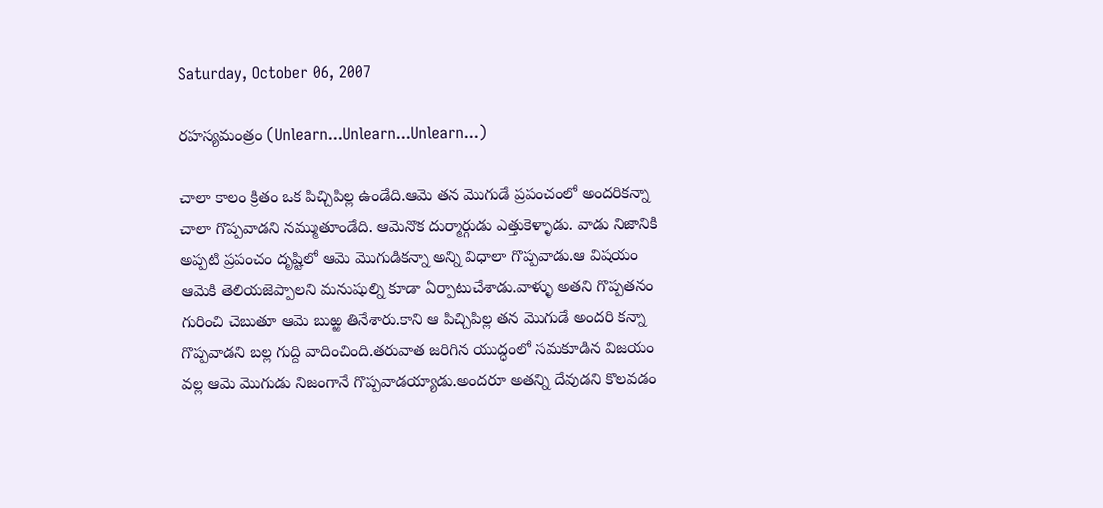Saturday, October 06, 2007

రహస్యమంత్రం (Unlearn...Unlearn...Unlearn...)

చాలా కాలం క్రితం ఒక పిచ్చిపిల్ల ఉండేది.ఆమె తన మొగుడే ప్రపంచంలో అందరికన్నా చాలా గొప్పవాడని నమ్ముతూండేది. ఆమెనొక దుర్మార్గుడు ఎత్తుకెళ్ళాడు. వాడు నిజానికి అప్పటి ప్రపంచం దృష్టిలో ఆమె మొగుడికన్నా అన్ని విధాలా గొప్పవాడు.ఆ విషయం ఆమెకి తెలియజెప్పాలని మనుషుల్ని కూడా ఏర్పాటుచేశాడు.వాళ్ళు అతని గొప్పతనం గురించి చెబుతూ ఆమె బుఱ్ఱ తినేశారు.కాని ఆ పిచ్చిపిల్ల తన మొగుడే అందరి కన్నా గొప్పవాడని బల్ల గుద్ది వాదించింది.తరువాత జరిగిన యుద్ధంలో సమకూడిన విజయం వల్ల ఆమె మొగుడు నిజంగానే గొప్పవాడయ్యాడు.అందరూ అతన్ని దేవుడని కొలవడం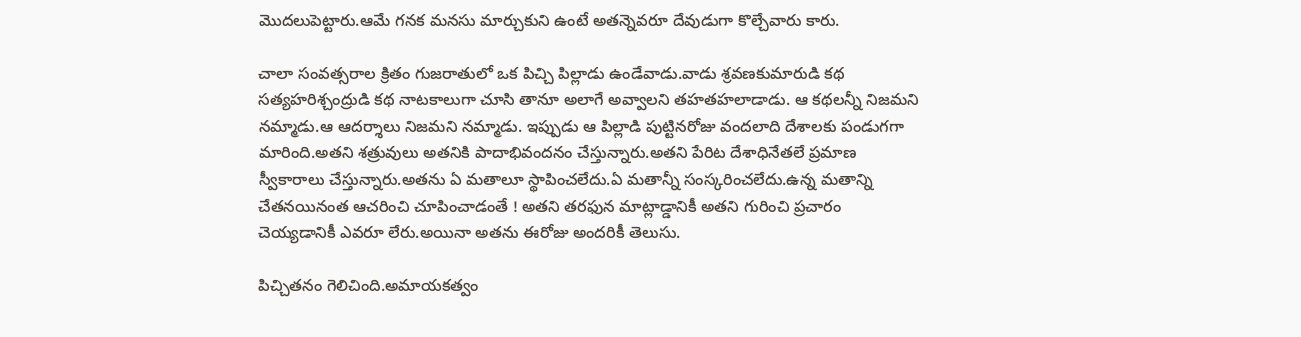మొదలుపెట్టారు.ఆమే గనక మనసు మార్చుకుని ఉంటే అతన్నెవరూ దేవుడుగా కొల్చేవారు కారు.

చాలా సంవత్సరాల క్రితం గుజరాతులో ఒక పిచ్చి పిల్లాడు ఉండేవాడు.వాడు శ్రవణకుమారుడి కథ సత్యహరిశ్చంద్రుడి కథ నాటకాలుగా చూసి తానూ అలాగే అవ్వాలని తహతహలాడాడు. ఆ కథలన్నీ నిజమని నమ్మాడు.ఆ ఆదర్శాలు నిజమని నమ్మాడు. ఇప్పుడు ఆ పిల్లాడి పుట్టినరోజు వందలాది దేశాలకు పండుగగా మారింది.అతని శత్రువులు అతనికి పాదాభివందనం చేస్తున్నారు.అతని పేరిట దేశాధినేతలే ప్రమాణ స్వీకారాలు చేస్తున్నారు.అతను ఏ మతాలూ స్థాపించలేదు.ఏ మతాన్నీ సంస్కరించలేదు.ఉన్న మతాన్ని చేతనయినంత ఆచరించి చూపించాడంతే ! అతని తరఫున మాట్లాడ్డానికీ అతని గురించి ప్రచారం చెయ్యడానికీ ఎవరూ లేరు.అయినా అతను ఈరోజు అందరికీ తెలుసు.

పిచ్చితనం గెలిచింది.అమాయకత్వం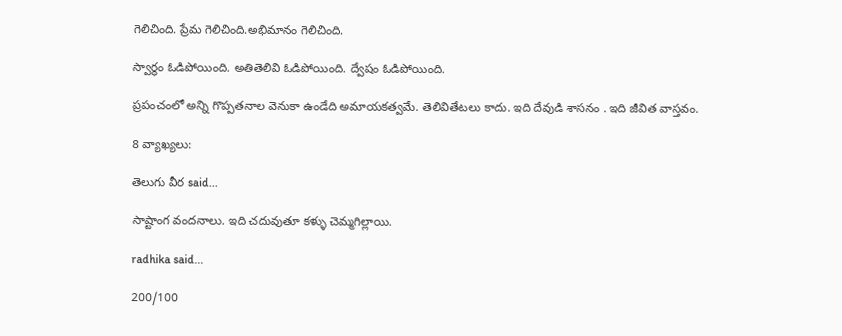గెలిచింది. ప్రేమ గెలిచింది.అభిమానం గెలిచింది.

స్వార్థం ఓడిపోయింది. అతితెలివి ఓడిపోయింది. ద్వేషం ఓడిపోయింది.

ప్రపంచంలో అన్ని గొప్పతనాల వెనుకా ఉండేది అమాయకత్వమే. తెలివితేటలు కాదు. ఇది దేవుడి శాసనం . ఇది జీవిత వాస్తవం.

8 వ్యాఖ్యలు:

తెలుగు వీర said...

సాష్టాంగ వందనాలు. ఇది చదువుతూ కళ్ళు చెమ్మగిల్లాయి.

radhika said...

200/100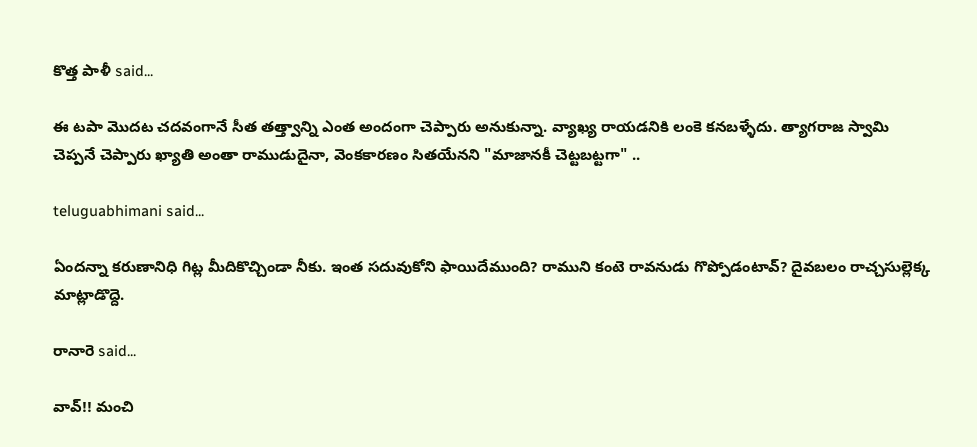కొత్త పాళీ said...

ఈ టపా మొదట చదవంగానే సీత తత్త్వాన్ని ఎంత అందంగా చెప్పారు అనుకున్నా. వ్యాఖ్య రాయడనికి లంకె కనబళ్ళేదు. త్యాగరాజ స్వామి చెప్పనే చెప్పారు ఖ్యాతి అంతా రాముడుదైనా, వెంకకారణం సితయేనని "మాజానకీ చెట్టబట్టగా" ..

teluguabhimani said...

ఏందన్నా కరుణానిధి గిట్ల మీదికొచ్చిండా నీకు. ఇంత సదువుకోని ఫాయిదేముంది? రాముని కంటె రావనుడు గొప్పోడంటావ్? దైవబలం రాచ్చసుల్లెక్క మాట్లాడొద్దె.

రానారె said...

వావ్!! మంచి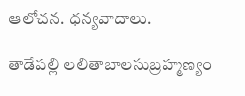ఆలోచన. ధన్యవాదాలు.

తాడేపల్లి లలితాబాలసుబ్రహ్మణ్యం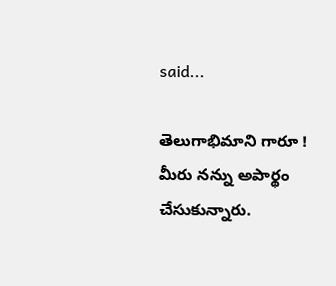said...

తెలుగాభిమాని గారూ ! మీరు నన్ను అపార్థం చేసుకున్నారు.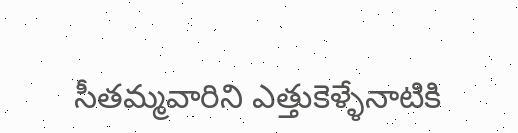సీతమ్మవారిని ఎత్తుకెళ్ళేనాటికి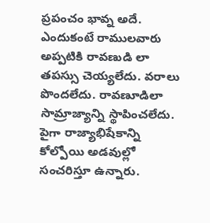ప్రపంచం భావ్న అదే. ఎందుకంటే రాములవారు అప్పటికి రావణుడి లా తపస్సు చెయ్యలేదు. వరాలు పొందలేదు. రావణూడిలా సామ్రాజ్యాన్ని స్థాపించలేదు. పైగా రాజ్యాభిషేకాన్ని కోల్పోయి అడవుల్లో సంచరిస్తూ ఉన్నారు.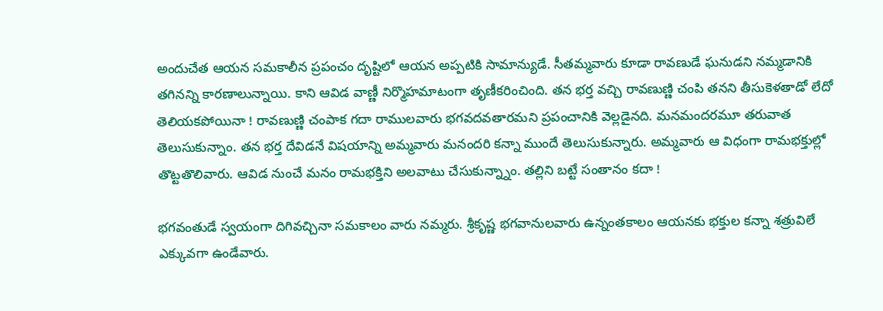అందుచేత ఆయన సమకాలీన ప్రపంచం దృష్టిలో ఆయన అప్పటికి సామాన్యుడే. సీతమ్మవారు కూడా రావణుడే ఘనుడని నమ్మడానికి తగినన్ని కారణాలున్నాయి. కాని ఆవిడ వాణ్ణీ నిర్మొహమాటంగా తృణీకరించింది. తన భర్త వచ్చి రావణుణ్ణి చంపి తనని తీసుకెళతాడో లేదో తెలియకపోయినా ! రావణుణ్ణి చంపాక గదా రాములవారు భగవదవతారమని ప్రపంచానికి వెల్లడైనది. మనమందరమూ తరువాత తెలుసుకున్నాం. తన భర్త దేవిడనే విషయాన్ని అమ్మవారు మనందరి కన్నా ముందే తెలుసుకున్నారు. అమ్మవారు ఆ విధంగా రామభక్తుల్లో తొట్టతొలివారు. ఆవిడ నుంచే మనం రామభక్తిని అలవాటు చేసుకున్న్నాం. తల్లిని బట్టే సంతానం కదా !

భగవంతుడే స్వయంగా దిగివచ్చినా సమకాలం వారు నమ్మరు. శ్రీకృష్ణ భగవానులవారు ఉన్నంతకాలం ఆయనకు భక్తుల కన్నా శత్రువిలే ఎక్కువగా ఉండేవారు.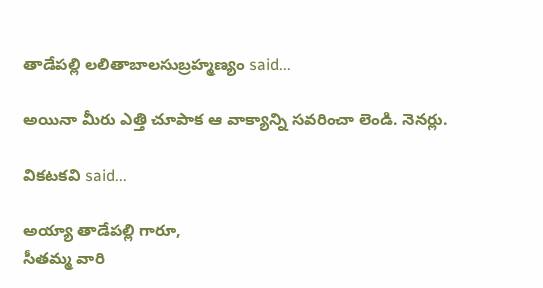తాడేపల్లి లలితాబాలసుబ్రహ్మణ్యం said...

అయినా మీరు ఎత్తి చూపాక ఆ వాక్యాన్ని సవరించా లెండి. నెనర్లు.

వికటకవి said...

అయ్యా తాడేపల్లి గారూ,
సీతమ్మ వారి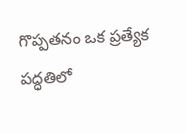గొప్పతనం ఒక ప్రత్యేక పద్ధతిలో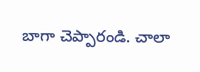బాగా చెప్పారండి. చాలా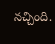నచ్చింది.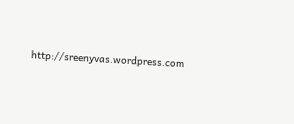http://sreenyvas.wordpress.com